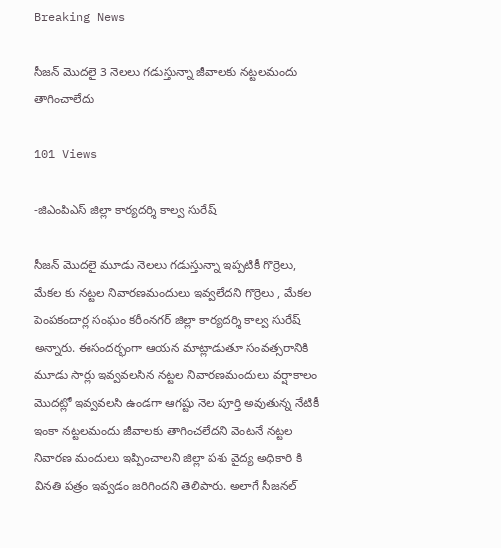Breaking News

సీజన్ మొదలై 3 నెలలు గడుస్తున్నా జీవాలకు నట్టలమందు తాగించాలేదు

101 Views

-జిఎంపిఎస్ జిల్లా కార్యదర్శి కాల్వ సురేష్

సీజన్ మొదలై మూడు నెలలు గడుస్తున్నా ఇప్పటికీ గొర్రెలు, మేకల కు నట్టల నివారణమందులు ఇవ్వలేదని గొర్రెలు , మేకల పెంపకందార్ల సంఘం కరీంనగర్ జిల్లా కార్యదర్శి కాల్వ సురేష్ అన్నారు. ఈసందర్భంగా ఆయన మాట్లాడుతూ సంవత్సరానికి మూడు సార్లు ఇవ్వవలసిన నట్టల నివారణమందులు వర్షాకాలం మొదట్లో ఇవ్వవలసి ఉండగా ఆగష్టు నెల పూర్తి అవుతున్న నేటికీ ఇంకా నట్టలమందు జీవాలకు తాగించలేదని వెంటనే నట్టల నివారణ మందులు ఇప్పించాలని జిల్లా పశు వైద్య అధికారి కి వినతి పత్రం ఇవ్వడం జరిగిందని తెలిపారు. అలాగే సీజనల్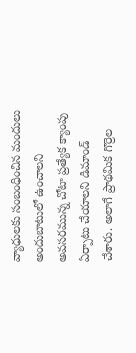వ్యాధులకు సంబంధించిన మందులు అందుబాటులో ఉంచాలని అవసరమున్న చోటా ప్రత్యేక క్యాంపు ఏర్పాటు చేయాలని డిమాండ్ చేశారు. అలాగే ప్రాథమిక గొర్రెల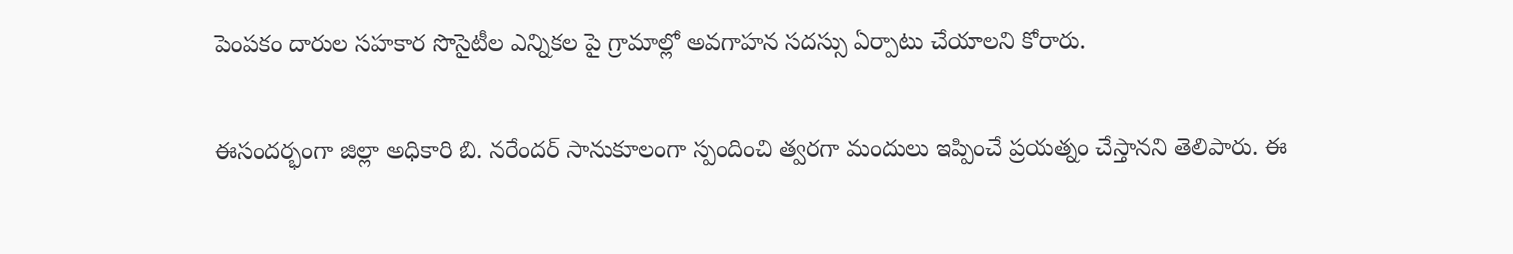పెంపకం దారుల సహకార సొసైటీల ఎన్నికల పై గ్రామాల్లో అవగాహన సదస్సు ఏర్పాటు చేయాలని కోరారు.

ఈసందర్భంగా జిల్లా అధికారి బి. నరేందర్ సానుకూలంగా స్పందించి త్వరగా మందులు ఇప్పించే ప్రయత్నం చేస్తానని తెలిపారు. ఈ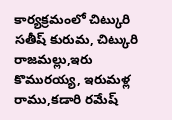కార్యక్రమంలో చిట్కురి సతీష్ కురుమ, చిట్కురి రాజమల్లు,ఇరు కొమురయ్య, ఇరుమళ్ల రాము,కడారి రమేష్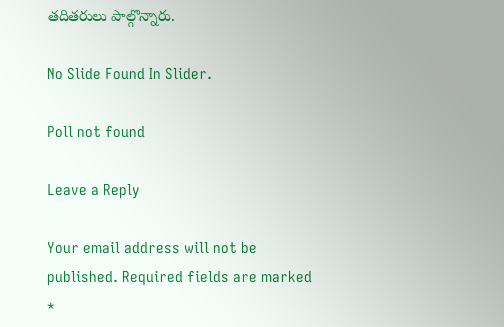తదితరులు పాల్గొన్నారు.

No Slide Found In Slider.

Poll not found

Leave a Reply

Your email address will not be published. Required fields are marked *